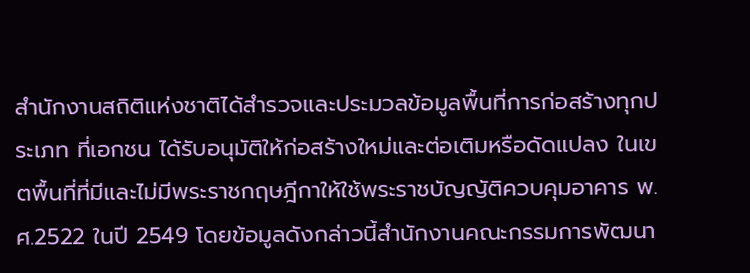สำนักงานสถิติแห่งชาติได้สำรวจและประมวลข้อมูลพื้นที่การก่อสร้างทุกประเภท ที่เอกชน ได้รับอนุมัติให้ก่อสร้างใหม่และต่อเติมหรือดัดแปลง ในเขตพื้นที่ที่มีและไม่มีพระราชกฤษฎีกาให้ใช้พระราชบัญญัติควบคุมอาคาร พ.ศ.2522 ในปี 2549 โดยข้อมูลดังกล่าวนี้สำนักงานคณะกรรมการพัฒนา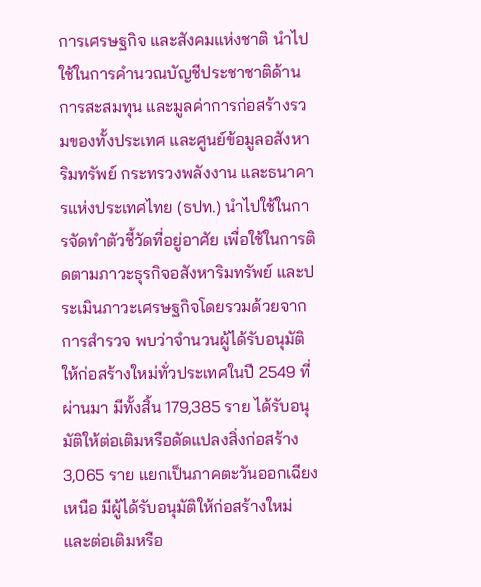การเศรษฐกิจ และสังคมแห่งชาติ นำไปใช้ในการคำนวณบัญชีประชาชาติด้านการสะสมทุน และมูลค่าการก่อสร้างรวมของทั้งประเทศ และศูนย์ข้อมูลอสังหาริมทรัพย์ กระทรวงพลังงาน และธนาคารแห่งประเทศไทย (ธปท.) นำไปใช้ในการจัดทำตัวชี้วัดที่อยู่อาศัย เพื่อใช้ในการติดตามภาวะธุรกิจอสังหาริมทรัพย์ และประเมินภาวะเศรษฐกิจโดยรวมด้วยจากการสำรวจ พบว่าจำนวนผู้ได้รับอนุมัติให้ก่อสร้างใหม่ทั่วประเทศในปี 2549 ที่ผ่านมา มีทั้งสิ้น 179,385 ราย ได้รับอนุมัติให้ต่อเติมหรือดัดแปลงสิ่งก่อสร้าง 3,065 ราย แยกเป็นภาคตะวันออกเฉียงเหนือ มีผู้ได้รับอนุมัติให้ก่อสร้างใหม่ และต่อเติมหรือ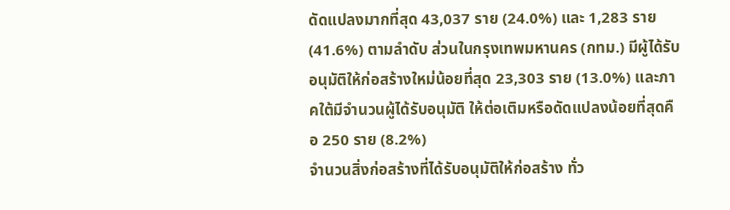ดัดแปลงมากที่สุด 43,037 ราย (24.0%) และ 1,283 ราย (41.6%) ตามลำดับ ส่วนในกรุงเทพมหานคร (กทม.) มีผู้ได้รับอนุมัติให้ก่อสร้างใหม่น้อยที่สุด 23,303 ราย (13.0%) และภาคใต้มีจำนวนผู้ได้รับอนุมัติ ให้ต่อเติมหรือดัดแปลงน้อยที่สุดคือ 250 ราย (8.2%)
จำนวนสิ่งก่อสร้างที่ได้รับอนุมัติให้ก่อสร้าง ทั่ว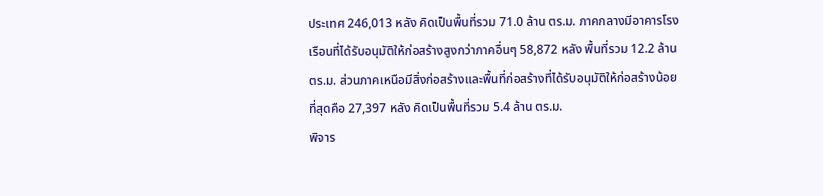ประเทศ 246,013 หลัง คิดเป็นพื้นที่รวม 71.0 ล้าน ตร.ม. ภาคกลางมีอาคารโรงเรือนที่ได้รับอนุมัติให้ก่อสร้างสูงกว่าภาคอื่นๆ 58,872 หลัง พื้นที่รวม 12.2 ล้าน ตร.ม. ส่วนภาคเหนือมีสิ่งก่อสร้างและพื้นที่ก่อสร้างที่ได้รับอนุมัติให้ก่อสร้างน้อยที่สุดคือ 27,397 หลัง คิดเป็นพื้นที่รวม 5.4 ล้าน ตร.ม.
พิจาร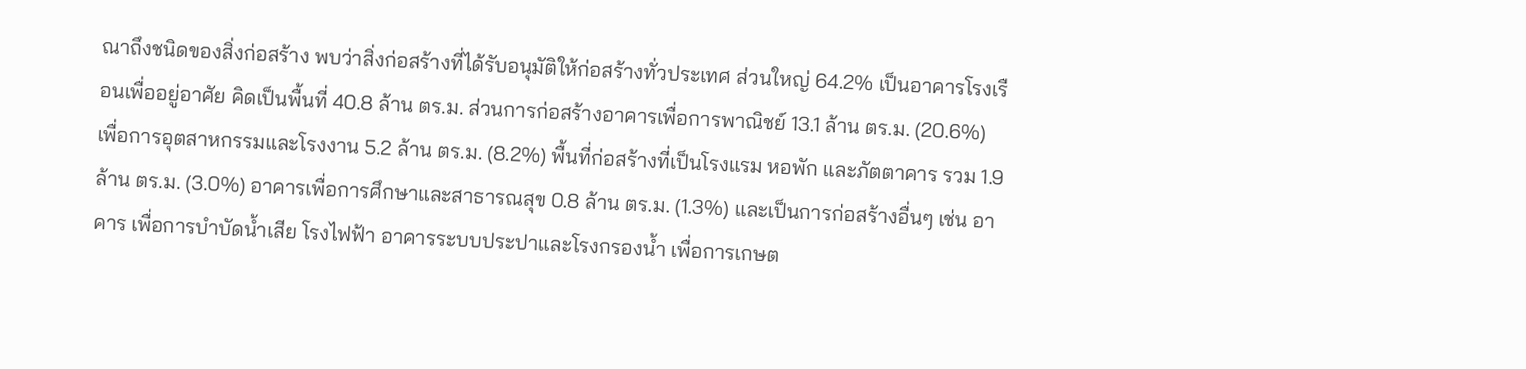ณาถึงชนิดของสิ่งก่อสร้าง พบว่าสิ่งก่อสร้างที่ได้รับอนุมัติให้ก่อสร้างทั่วประเทศ ส่วนใหญ่ 64.2% เป็นอาคารโรงเรือนเพื่ออยู่อาศัย คิดเป็นพื้นที่ 40.8 ล้าน ตร.ม. ส่วนการก่อสร้างอาคารเพื่อการพาณิชย์ 13.1 ล้าน ตร.ม. (20.6%) เพื่อการอุตสาหกรรมและโรงงาน 5.2 ล้าน ตร.ม. (8.2%) พื้นที่ก่อสร้างที่เป็นโรงแรม หอพัก และภัตตาคาร รวม 1.9 ล้าน ตร.ม. (3.0%) อาคารเพื่อการศึกษาและสาธารณสุข 0.8 ล้าน ตร.ม. (1.3%) และเป็นการก่อสร้างอื่นๆ เช่น อาคาร เพื่อการบำบัดน้ำเสีย โรงไฟฟ้า อาคารระบบประปาและโรงกรองน้ำ เพื่อการเกษต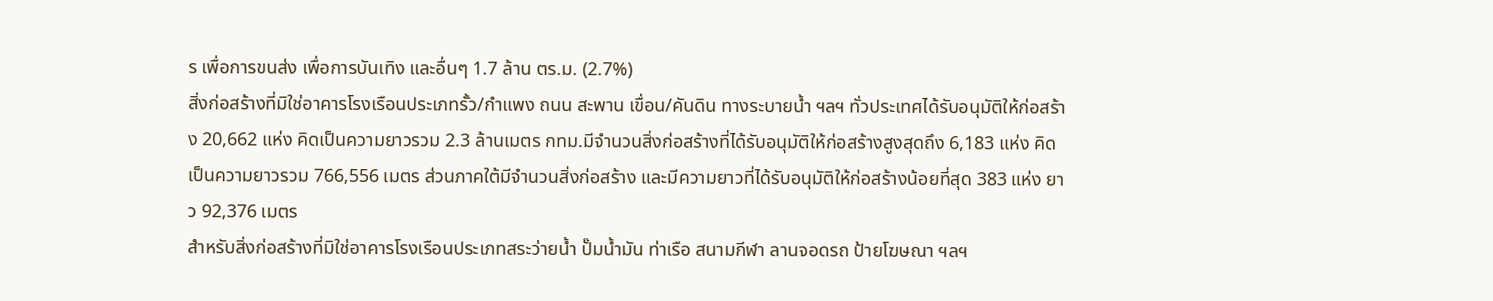ร เพื่อการขนส่ง เพื่อการบันเทิง และอื่นๆ 1.7 ล้าน ตร.ม. (2.7%)
สิ่งก่อสร้างที่มิใช่อาคารโรงเรือนประเภทรั้ว/กำแพง ถนน สะพาน เขื่อน/คันดิน ทางระบายน้ำ ฯลฯ ทั่วประเทศได้รับอนุมัติให้ก่อสร้าง 20,662 แห่ง คิดเป็นความยาวรวม 2.3 ล้านเมตร กทม.มีจำนวนสิ่งก่อสร้างที่ได้รับอนุมัติให้ก่อสร้างสูงสุดถึง 6,183 แห่ง คิดเป็นความยาวรวม 766,556 เมตร ส่วนภาคใต้มีจำนวนสิ่งก่อสร้าง และมีความยาวที่ได้รับอนุมัติให้ก่อสร้างน้อยที่สุด 383 แห่ง ยาว 92,376 เมตร
สำหรับสิ่งก่อสร้างที่มิใช่อาคารโรงเรือนประเภทสระว่ายน้ำ ปั๊มน้ำมัน ท่าเรือ สนามกีฬา ลานจอดรถ ป้ายโฆษณา ฯลฯ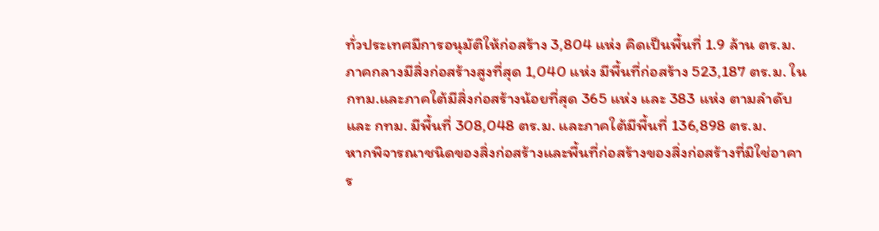ทั่วประเทศมีการอนุมัติให้ก่อสร้าง 3,804 แห่ง คิดเป็นพื้นที่ 1.9 ล้าน ตร.ม. ภาคกลางมีสิ่งก่อสร้างสูงที่สุด 1,040 แห่ง มีพื้นที่ก่อสร้าง 523,187 ตร.ม. ใน กทม.และภาคใต้มีสิ่งก่อสร้างน้อยที่สุด 365 แห่ง และ 383 แห่ง ตามลำดับ และ กทม. มีพื้นที่ 308,048 ตร.ม. และภาคใต้มีพื้นที่ 136,898 ตร.ม.
หากพิจารณาชนิดของสิ่งก่อสร้างและพื้นที่ก่อสร้างของสิ่งก่อสร้างที่มิใช่อาคาร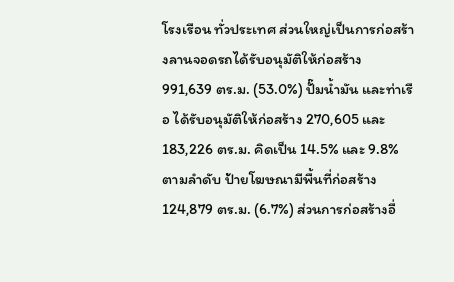โรงเรือน ทั่วประเทศ ส่วนใหญ่เป็นการก่อสร้างลานจอดรถได้รับอนุมัติให้ก่อสร้าง 991,639 ตร.ม. (53.0%) ปั๊มน้ำมัน และท่าเรือ ได้รับอนุมัติให้ก่อสร้าง 270,605 และ 183,226 ตร.ม. คิดเป็น 14.5% และ 9.8% ตามลำดับ ป้ายโฆษณามีพื้นที่ก่อสร้าง 124,879 ตร.ม. (6.7%) ส่วนการก่อสร้างอื่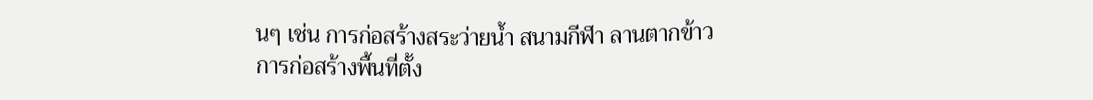นๆ เช่น การก่อสร้างสระว่ายน้ำ สนามกีฬา ลานตากข้าว การก่อสร้างพื้นที่ตั้ง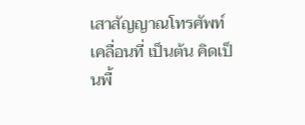เสาสัญญาณโทรศัพท์เคลื่อนที่ เป็นต้น คิดเป็นพื้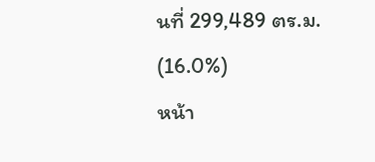นที่ 299,489 ตร.ม. (16.0%)
หน้า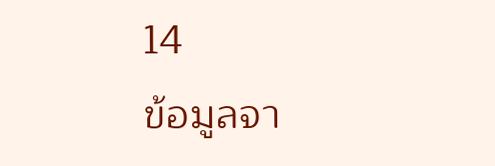14
ข้อมูลจา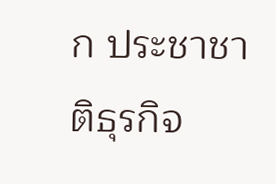ก ประชาชาติธุรกิจ